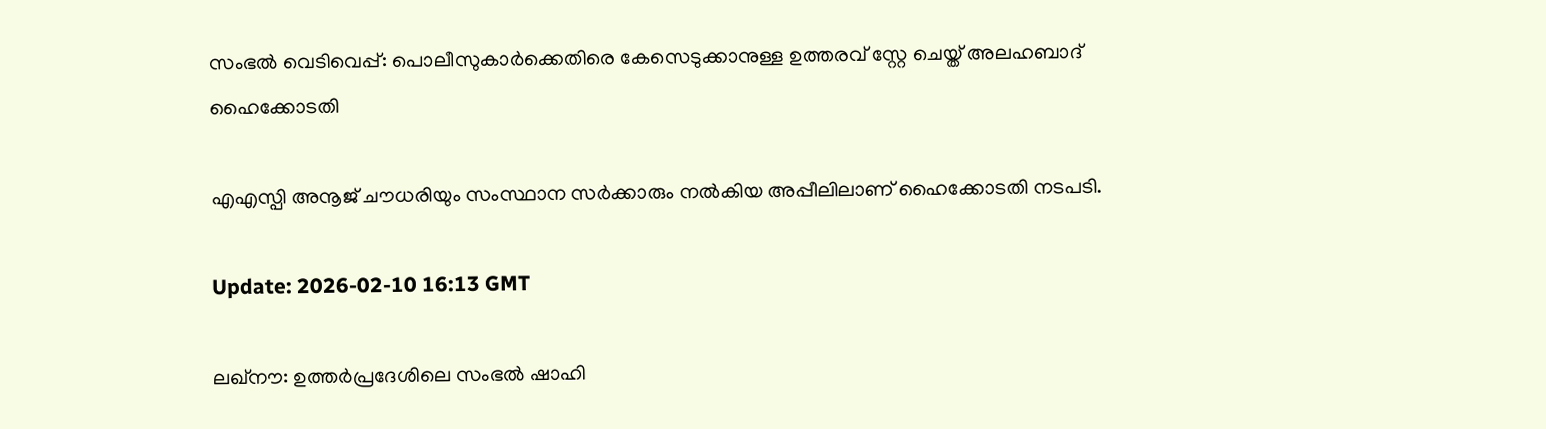സംഭൽ വെടിവെപ്പ്: പൊലീസുകാർക്കെതിരെ കേസെടുക്കാനുള്ള ഉത്തരവ് സ്റ്റേ ചെയ്ത് അലഹബാദ് ഹൈക്കോടതി

എഎസ്പി അനൂജ് ചൗധരിയും സംസ്ഥാന സർക്കാരും നൽകിയ അപ്പീലിലാണ് ഹൈക്കോടതി നടപടി.

Update: 2026-02-10 16:13 GMT

ലഖ്നൗ: ഉത്തർപ്രദേശിലെ സംഭൽ ഷാഹി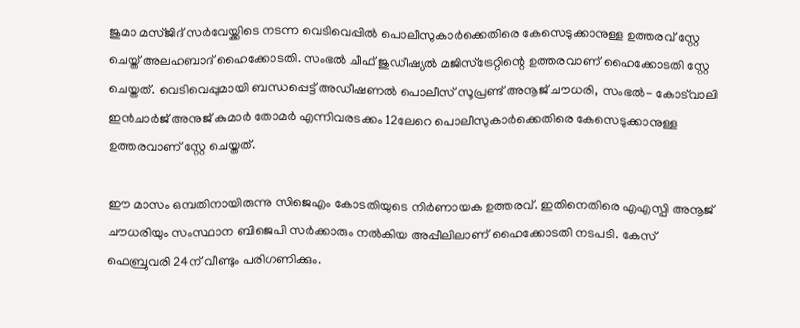ജുമാ മസ്ജിദ് സർവേയ്ക്കിടെ നടന്ന വെടിവെപ്പിൽ പൊലീസുകാർക്കെതിരെ കേസെടുക്കാനുള്ള ഉത്തരവ് സ്റ്റേ ചെയ്ത് അലഹബാദ് ഹൈക്കോടതി. സംഭൽ ചീഫ് ജുഡീഷ്യൽ മജിസ്ട്രേറ്റിന്റെ ഉത്തരവാണ് ഹൈക്കോടതി സ്റ്റേ ചെയ്തത്. വെടിവെപ്പുമായി ബന്ധപ്പെട്ട് അഡീഷണൽ പൊലീസ് സൂപ്രണ്ട് അനൂജ് ചൗധരി, സംഭൽ- കോട്‌വാലി ഇൻചാർജ് അനുജ് കുമാർ തോമർ എന്നിവരടക്കം 12ലേറെ പൊലീസുകാർക്കെതിരെ കേസെടുക്കാനുള്ള ഉത്തരവാണ് സ്റ്റേ ചെയ്തത്.

ഈ മാസം ഒമ്പതിനായിരുന്നു സിജെഎം കോടതിയുടെ നിർണായക ഉത്തരവ്. ഇതിനെതിരെ എഎസ്പി അനൂജ് ചൗധരിയും സംസ്ഥാന ബിജെപി സർക്കാരും നൽകിയ അപ്പീലിലാണ് ഹൈക്കോടതി നടപടി. കേസ് ഫെബ്രുവരി 24ന് വീണ്ടും പരിഗണിക്കും.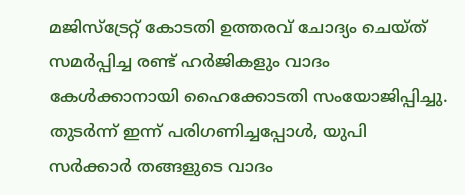മജിസ്ട്രേറ്റ് കോടതി ഉത്തരവ് ചോദ്യം ചെയ്ത് സമർപ്പിച്ച രണ്ട് ഹർജികളും വാദം കേൾക്കാനായി ഹൈക്കോടതി സംയോജിപ്പിച്ചു. തുടർന്ന് ഇന്ന് പരിഗണിച്ചപ്പോൾ, യുപി സർക്കാർ തങ്ങളുടെ വാദം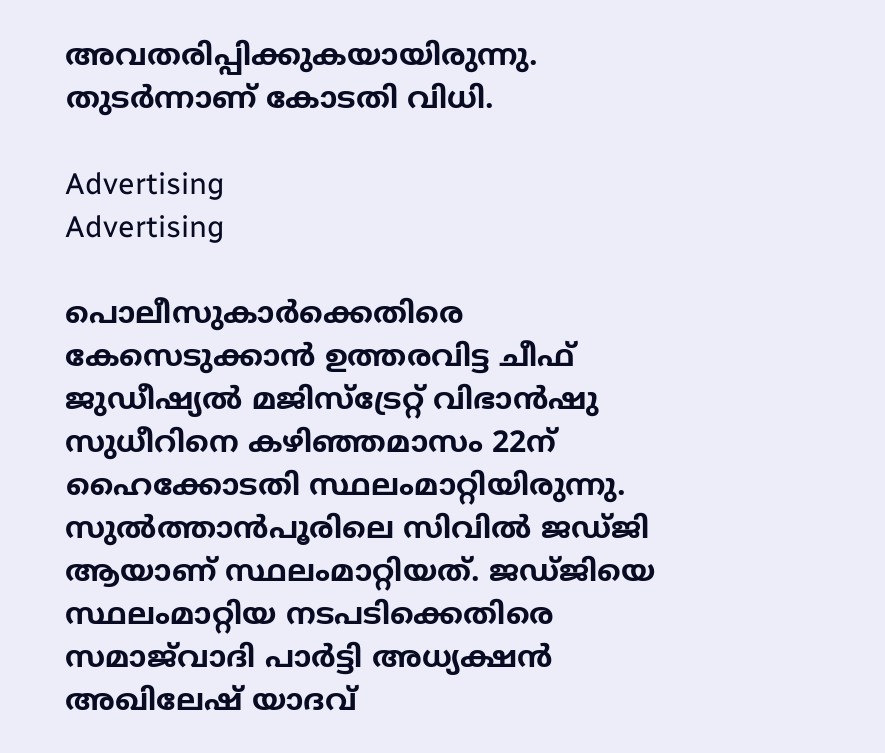അവതരിപ്പിക്കുകയായിരുന്നു. തുടർന്നാണ് കോടതി വിധി.

Advertising
Advertising

പൊലീസുകാർക്കെതിരെ കേസെടുക്കാൻ ഉത്തരവിട്ട ചീഫ് ജുഡീഷ്യൽ മജിസ്ട്രേറ്റ് വിഭാൻഷു സുധീറിനെ കഴിഞ്ഞമാസം 22ന് ഹൈക്കോടതി സ്ഥലംമാറ്റിയിരുന്നു. സുൽത്താൻപൂരിലെ സിവിൽ ജഡ്ജി ആയാണ് സ്ഥലംമാറ്റിയത്. ജഡ്ജിയെ സ്ഥലംമാറ്റിയ നടപടിക്കെതിരെ സമാജ്‌വാദി പാർട്ടി അധ്യക്ഷൻ അഖിലേഷ് യാദവ്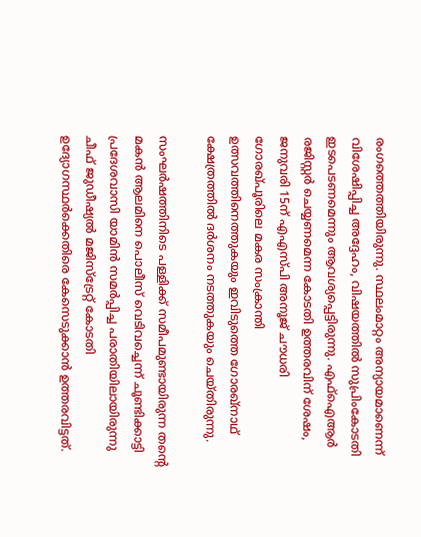രംഗത്തെത്തിയിരുന്നു. സ്ഥലംമാറ്റം അന്യായമാണെന്ന് വിശേഷിപ്പിച്ച അദ്ദേഹം, വിഷയത്തിൽ സുപ്രിംകോടതി ഇടപെടണമെന്നും ആവശ്യപ്പെട്ടിരുന്നു. എഫ്ഐആർ രജിസ്റ്റർ ചെയ്യണമെന്ന കോടതി ഉത്തരവിന് ശേഷം, ജനുവരി 15ന് എഎസ്പി അനൂജ് ചൗധരി ഗോരഖ്പൂരിലെ മകര സംക്രാന്തി ഉത്സവത്തിനെത്തുകയും ഇവിടുത്തെ ഗോരഖ്നാഥ് ക്ഷേത്രത്തിൽ ദർശനം നടത്തുകയും ചെയ്തിരുന്നു.

സംഘർഷത്തിനിടെ പള്ളിക്ക് സമീപമുണ്ടായിരുന്ന തന്റെ മകൻ ആലമിനെ പൊലീസ് വെടിവച്ചെന്ന് ചൂണ്ടിക്കാട്ടി പ്രദേശവാസി യാമിൻ സമർപ്പിച്ച പരാതിയിലായിരുന്നു ചീഫ് ജുഡീഷ്യൽ മജിസ്‌ട്രേറ്റ് കോടതി ഉദ്യോഗസ്ഥർക്കെതിരെ കേസെടുക്കാൻ ഉത്തരവിട്ടത്.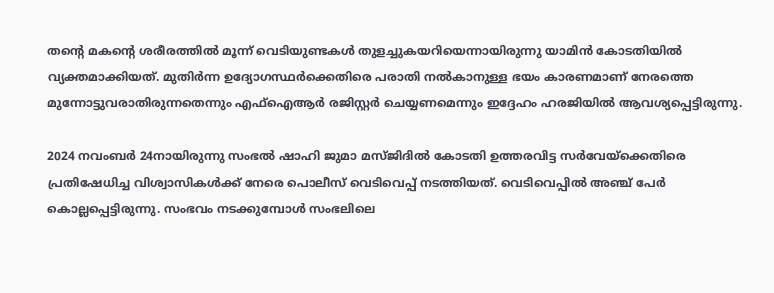തന്റെ മകന്റെ ശരീരത്തിൽ മൂന്ന് വെടിയുണ്ടകൾ തുളച്ചുകയറിയെന്നായിരുന്നു യാമിൻ കോടതിയിൽ വ്യക്തമാക്കിയത്. മുതിർന്ന ഉദ്യോഗസ്ഥർക്കെതിരെ പരാതി നൽകാനുള്ള ഭയം കാരണമാണ് നേരത്തെ മുന്നോട്ടുവരാതിരുന്നതെന്നും എഫ്‌ഐആർ രജിസ്റ്റർ ചെയ്യണമെന്നും ഇദ്ദേഹം ഹരജിയിൽ ആവശ്യപ്പെട്ടിരുന്നു.

2024 നവംബർ 24നായിരുന്നു സംഭൽ ഷാഹി ജുമാ മസ്ജിദിൽ കോടതി ഉത്തരവിട്ട സർവേയ്ക്കെതിരെ പ്രതിഷേധിച്ച വിശ്വാസികൾക്ക് നേരെ പൊലീസ് വെടിവെപ്പ് നടത്തിയത്. വെടിവെപ്പിൽ അഞ്ച് പേർ കൊല്ലപ്പെട്ടിരുന്നു. സംഭവം നടക്കുമ്പോൾ സംഭലിലെ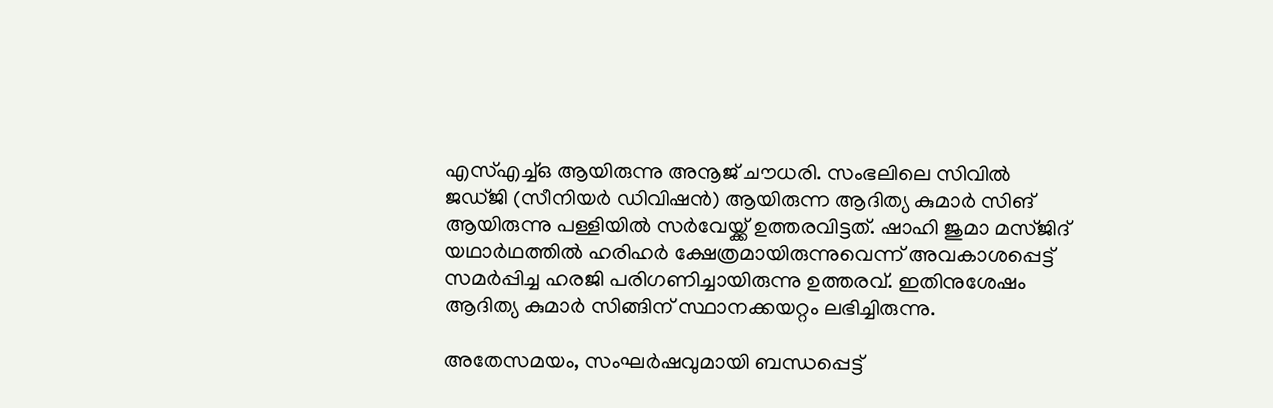എസ്എച്ച്ഒ ആയിരുന്നു അനൂജ് ചൗധരി. സംഭലിലെ സിവിൽ ജഡ്ജി (സീനിയർ ഡിവിഷൻ) ആയിരുന്ന ആദിത്യ കുമാർ സിങ് ആയിരുന്നു പള്ളിയിൽ സർവേയ്ക്ക് ഉത്തരവിട്ടത്. ഷാഹി ജുമാ മസ്ജിദ് യഥാർഥത്തിൽ ഹരിഹർ ക്ഷേത്രമായിരുന്നുവെന്ന് അവകാശപ്പെട്ട് സമർപ്പിച്ച ഹരജി പരിഗണിച്ചായിരുന്നു ഉത്തരവ്. ഇതിനുശേഷം ആദിത്യ കുമാർ സിങ്ങിന് സ്ഥാനക്കയറ്റം ലഭിച്ചിരുന്നു.

അതേസമയം, സംഘർഷവുമായി ബന്ധപ്പെട്ട്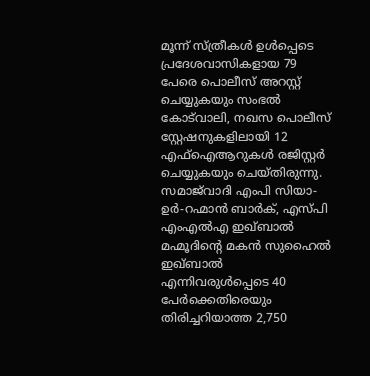മൂന്ന് സ്ത്രീകൾ ഉൾപ്പെടെ പ്രദേശവാസികളായ 79 പേരെ പൊലീസ് അറസ്റ്റ് ചെയ്യുകയും സംഭൽ കോട്‌വാലി, നഖസ പൊലീസ് സ്റ്റേഷനുകളിലായി 12 എഫ്‌ഐആറുകൾ രജിസ്റ്റർ ചെയ്യുകയും ചെയ്തിരുന്നു. സമാജ്‌വാദി എംപി സിയാ-ഉർ-റഹ്മാൻ ബാർക്, എസ്പി എംഎൽഎ ഇഖ്ബാൽ മഹ്മൂദിന്റെ മകൻ സുഹൈൽ ഇഖ്ബാൽ എന്നിവരുൾപ്പെടെ 40 പേർക്കെതിരെയും തിരിച്ചറിയാത്ത 2,750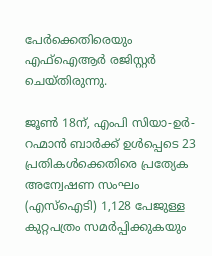പേർക്കെതിരെയും എഫ്‌ഐആർ രജിസ്റ്റർ ചെയ്തിരുന്നു.

ജൂൺ 18ന്, എംപി സിയാ-ഉർ-റഹ്മാൻ ബാർക്ക് ഉൾപ്പെടെ 23 പ്രതികൾക്കെതിരെ പ്രത്യേക അന്വേഷണ സംഘം (എസ്‌ഐടി) 1,128 പേജുള്ള കുറ്റപത്രം സമർപ്പിക്കുകയും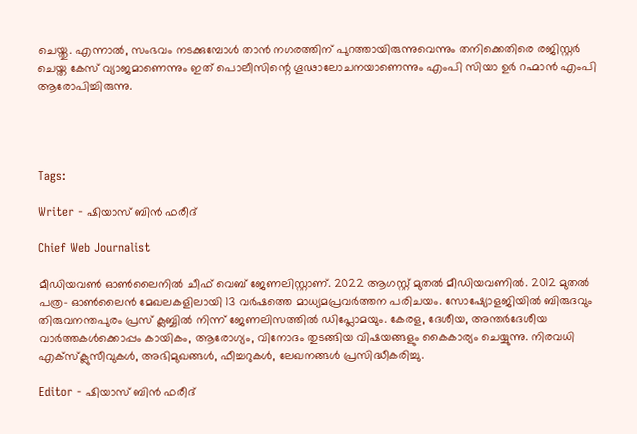ചെയ്തു. എന്നാൽ, സംഭവം നടക്കുമ്പോൾ താൻ നഗരത്തിന് പുറത്തായിരുന്നുവെന്നും തനിക്കെതിരെ രജിസ്റ്റർ ചെയ്ത കേസ് വ്യാജമാണെന്നും ഇത് പൊലീസിന്റെ ഗൂഢാലോചനയാണെന്നും എംപി സിയാ ഉർ റഹ്മാൻ എംപി ആരോപിച്ചിരുന്നു.




Tags:

Writer - ഷിയാസ് ബിന്‍ ഫരീദ്

Chief Web Journalist

മീഡിയവണ്‍ ഓണ്‍ലൈനില്‍ ചീഫ് വെബ് ജേണലിസ്റ്റാണ്. 2022 ആഗസ്റ്റ് മുതല്‍ മീഡിയവണില്‍. 2012 മുതല്‍ പത്ര- ഓണ്‍ലൈന്‍ മേഖലകളിലായി 13 വര്‍ഷത്തെ മാധ്യമപ്രവര്‍ത്തന പരിചയം. സോഷ്യോളജിയില്‍ ബിരുദവും തിരുവനന്തപുരം പ്രസ് ക്ലബ്ബില്‍ നിന്ന് ജേണലിസത്തില്‍ ഡിപ്ലോമയും. കേരള, ദേശീയ, അന്തര്‍ദേശീയ വാര്‍ത്തകള്‍ക്കൊപ്പം കായികം, ആരോഗ്യം, വിനോദം തുടങ്ങിയ വിഷയങ്ങളും കൈകാര്യം ചെയ്യുന്നു. നിരവധി എക്സ്ക്ലുസീവുകള്‍, അഭിമുഖങ്ങള്‍, ഫീച്ചറുകള്‍, ലേഖനങ്ങള്‍ പ്രസിദ്ധീകരിച്ചു.

Editor - ഷിയാസ് ബിന്‍ ഫരീദ്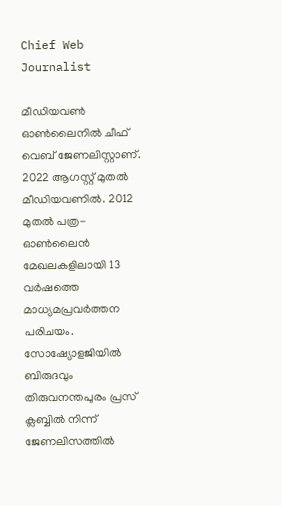Chief Web Journalist

മീഡിയവണ്‍ ഓണ്‍ലൈനില്‍ ചീഫ് വെബ് ജേണലിസ്റ്റാണ്. 2022 ആഗസ്റ്റ് മുതല്‍ മീഡിയവണില്‍. 2012 മുതല്‍ പത്ര- ഓണ്‍ലൈന്‍ മേഖലകളിലായി 13 വര്‍ഷത്തെ മാധ്യമപ്രവര്‍ത്തന പരിചയം. സോഷ്യോളജിയില്‍ ബിരുദവും തിരുവനന്തപുരം പ്രസ് ക്ലബ്ബില്‍ നിന്ന് ജേണലിസത്തില്‍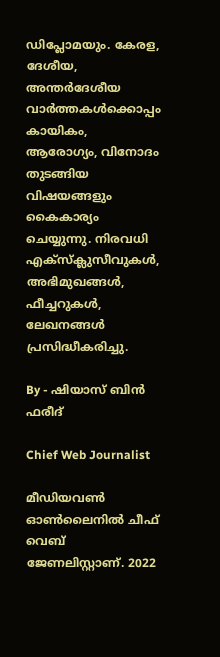ഡിപ്ലോമയും. കേരള, ദേശീയ, അന്തര്‍ദേശീയ വാര്‍ത്തകള്‍ക്കൊപ്പം കായികം, ആരോഗ്യം, വിനോദം തുടങ്ങിയ വിഷയങ്ങളും കൈകാര്യം ചെയ്യുന്നു. നിരവധി എക്സ്ക്ലുസീവുകള്‍, അഭിമുഖങ്ങള്‍, ഫീച്ചറുകള്‍, ലേഖനങ്ങള്‍ പ്രസിദ്ധീകരിച്ചു.

By - ഷിയാസ് ബിന്‍ ഫരീദ്

Chief Web Journalist

മീഡിയവണ്‍ ഓണ്‍ലൈനില്‍ ചീഫ് വെബ് ജേണലിസ്റ്റാണ്. 2022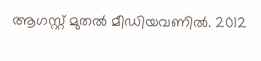ആഗസ്റ്റ് മുതല്‍ മീഡിയവണില്‍. 2012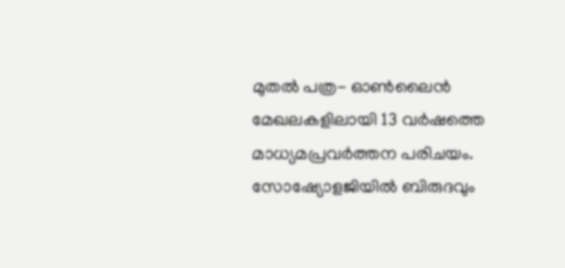മുതല്‍ പത്ര- ഓണ്‍ലൈന്‍ മേഖലകളിലായി 13 വര്‍ഷത്തെ മാധ്യമപ്രവര്‍ത്തന പരിചയം. സോഷ്യോളജിയില്‍ ബിരുദവും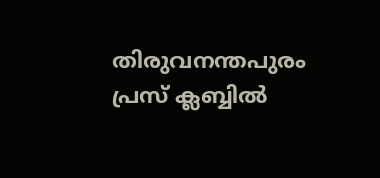തിരുവനന്തപുരം പ്രസ് ക്ലബ്ബില്‍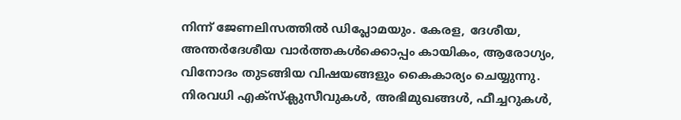നിന്ന് ജേണലിസത്തില്‍ ഡിപ്ലോമയും. കേരള, ദേശീയ, അന്തര്‍ദേശീയ വാര്‍ത്തകള്‍ക്കൊപ്പം കായികം, ആരോഗ്യം, വിനോദം തുടങ്ങിയ വിഷയങ്ങളും കൈകാര്യം ചെയ്യുന്നു. നിരവധി എക്സ്ക്ലുസീവുകള്‍, അഭിമുഖങ്ങള്‍, ഫീച്ചറുകള്‍,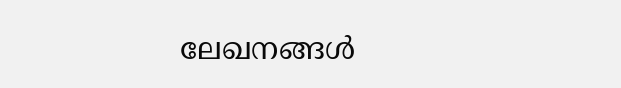ലേഖനങ്ങള്‍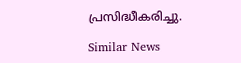പ്രസിദ്ധീകരിച്ചു.

Similar News